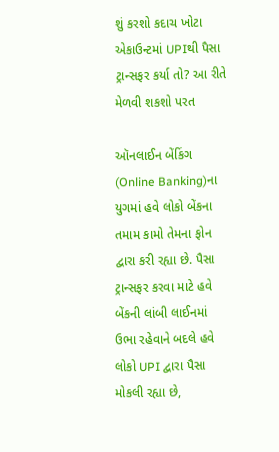શું કરશો કદાચ ખોટા એકાઉન્ટમાં UPIથી પૈસા ટ્રાન્સફર કર્યા તો? આ રીતે મેળવી શકશો પરત

ઑનલાઈન બેંકિંગ (Online Banking)ના યુગમાં હવે લોકો બેંકના તમામ કામો તેમના ફોન દ્વારા કરી રહ્યા છે. પૈસા ટ્રાન્સફર કરવા માટે હવે બેંકની લાંબી લાઈનમાં ઉભા રહેવાને બદલે હવે લોકો UPI દ્વારા પૈસા મોકલી રહ્યા છે,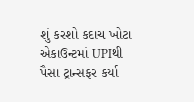શું કરશો કદાચ ખોટા એકાઉન્ટમાં UPIથી પૈસા ટ્રાન્સફર કર્યા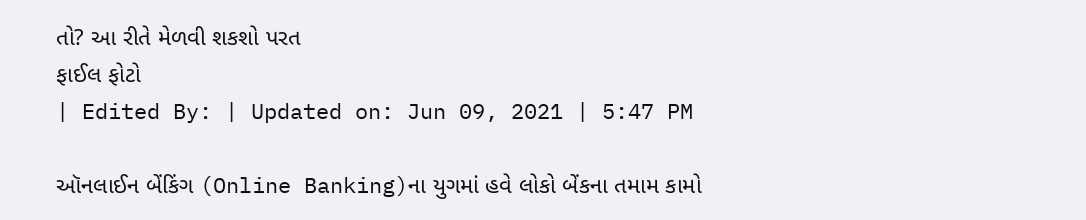તો? આ રીતે મેળવી શકશો પરત
ફાઈલ ફોટો
| Edited By: | Updated on: Jun 09, 2021 | 5:47 PM

ઑનલાઈન બેંકિંગ (Online Banking)ના યુગમાં હવે લોકો બેંકના તમામ કામો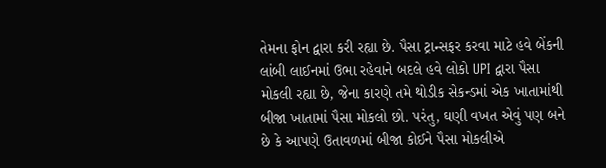તેમના ફોન દ્વારા કરી રહ્યા છે. પૈસા ટ્રાન્સફર કરવા માટે હવે બેંકની લાંબી લાઈનમાં ઉભા રહેવાને બદલે હવે લોકો UPI દ્વારા પૈસા મોકલી રહ્યા છે, જેના કારણે તમે થોડીક સેકન્ડમાં એક ખાતામાંથી બીજા ખાતામાં પૈસા મોકલો છો. પરંતુ, ઘણી વખત એવું પણ બને છે કે આપણે ઉતાવળમાં બીજા કોઈને પૈસા મોકલીએ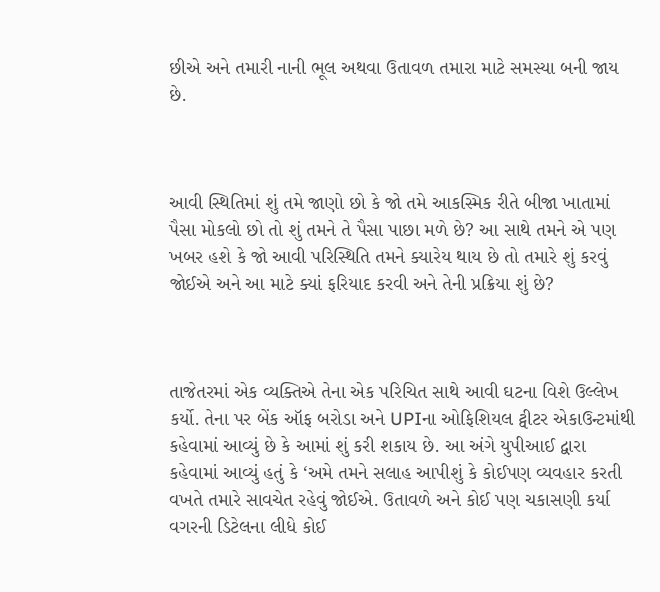છીએ અને તમારી નાની ભૂલ અથવા ઉતાવળ તમારા માટે સમસ્યા બની જાય છે.



આવી સ્થિતિમાં શું તમે જાણો છો કે જો તમે આકસ્મિક રીતે બીજા ખાતામાં પૈસા મોકલો છો તો શું તમને તે પૈસા પાછા મળે છે? આ સાથે તમને એ પણ ખબર હશે કે જો આવી પરિસ્થિતિ તમને ક્યારેય થાય છે તો તમારે શું કરવું જોઈએ અને આ માટે ક્યાં ફરિયાદ કરવી અને તેની પ્રક્રિયા શું છે?



તાજેતરમાં એક વ્યક્તિએ તેના એક પરિચિત સાથે આવી ઘટના વિશે ઉલ્લેખ કર્યો. તેના પર બેંક ઑફ બરોડા અને UPIના ઓફિશિયલ ટ્વીટર એકાઉન્ટમાંથી કહેવામાં આવ્યું છે કે આમાં શું કરી શકાય છે. આ અંગે યુપીઆઈ દ્વારા કહેવામાં આવ્યું હતું કે ‘અમે તમને સલાહ આપીશું કે કોઈપણ વ્યવહાર કરતી વખતે તમારે સાવચેત રહેવું જોઈએ. ઉતાવળે અને કોઈ પણ ચકાસણી કર્યા વગરની ડિટેલના લીધે કોઈ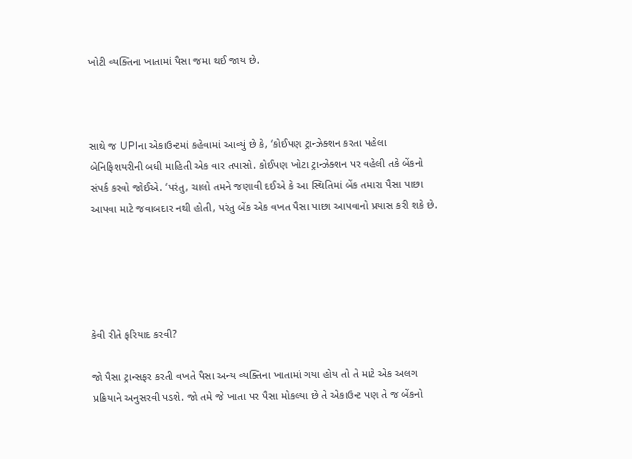ખોટી વ્યક્તિના ખાતામાં પૈસા જમા થઈ જાય છે.



સાથે જ UPIના એકાઉન્ટમાં કહેવામાં આવ્યું છે કે, ‘કોઈપણ ટ્રાન્ઝેક્શન કરતા પહેલા બેનિફિશયરીની બધી માહિતી એક વાર તપાસો. કોઈપણ ખોટા ટ્રાન્ઝેક્શન પર વહેલી તકે બેંકનો સંપર્ક કરવો જોઈએ. ‘પરંતુ, ચાલો તમને જણાવી દઈએ કે આ સ્થિતિમાં બેંક તમારા પૈસા પાછા આપવા માટે જવાબદાર નથી હોતી, પરંતુ બેંક એક વખત પૈસા પાછા આપવાનો પ્રયાસ કરી શકે છે.





કેવી રીતે ફરિયાદ કરવી?

જો પૈસા ટ્રાન્સફર કરતી વખતે પૈસા અન્ય વ્યક્તિના ખાતામાં ગયા હોય તો તે માટે એક અલગ પ્રક્રિયાને અનુસરવી પડશે. જો તમે જે ખાતા પર પૈસા મોકલ્યા છે તે એકાઉન્ટ પણ તે જ બેંકનો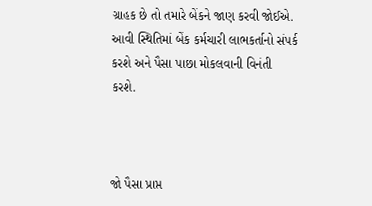ગ્રાહક છે તો તમારે બેંકને જાણ કરવી જોઈએ. આવી સ્થિતિમાં બેંક કર્મચારી લાભકર્તાનો સંપર્ક કરશે અને પૈસા પાછા મોકલવાની વિનંતી કરશે.



જો પૈસા પ્રાપ્ત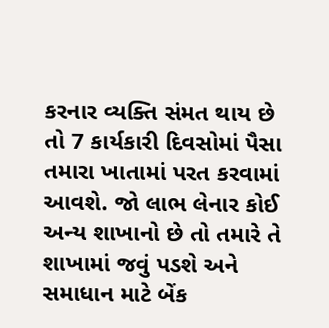કરનાર વ્યક્તિ સંમત થાય છે તો 7 કાર્યકારી દિવસોમાં પૈસા તમારા ખાતામાં પરત કરવામાં આવશે. જો લાભ લેનાર કોઈ અન્ય શાખાનો છે તો તમારે તે શાખામાં જવું પડશે અને સમાધાન માટે બેંક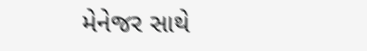મેનેજર સાથે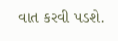વાત કરવી પડશે.